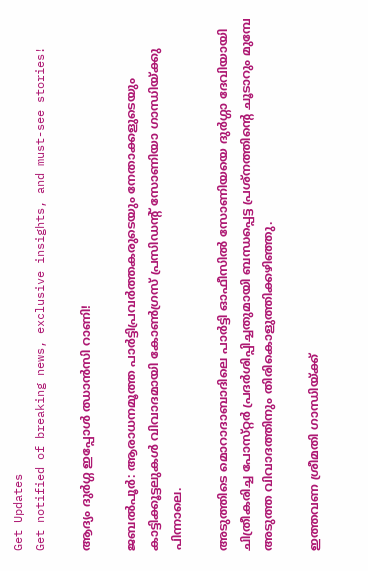Get Updates
Get notified of breaking news, exclusive insights, and must-see stories!

ആദ്യം ദുര്‍ഗ്ഗ ഇപ്പോള്‍ ഝാന്‍സി റാണി!

ജബല്‍പൂര്‍: ആരാധനമൂത്ത പാര്‍ട്ടിപ്രവര്‍ത്തകരുടെയും നേതാക്കളുടെയും കാട്ടിക്കൂട്ടലുകള്‍ വിവാദമായി കോണ്‍ഗ്രസ്‌ പ്രസിഡന്റ്‌ സോണിയാ ഗാന്ധിയ്‌ക്കു പിന്നാലെ.

അടുത്തിടെ മൊറാദാബാദിലെ പാര്‍ട്ടി ഓഫീസില്‍ സോണിയയെ ദുര്‍ഗ്ഗാ ദേവിയായി ചിത്രീകരിച്ച പോസ്‌റ്റര്‍ പ്രദര്‍ശിപ്പിച്ചതുമായി ബന്ധപ്പെട്ട പ്രശ്‌നത്തിന്റെ ചൂടാറും മുമ്പേ അടുത്ത വിവാദത്തിനും തിരികൊളുത്തിക്കഴിഞ്ഞു.

ഇത്തവണ ശ്രീമതി ഗാന്ധിയ്‌ക്ക്‌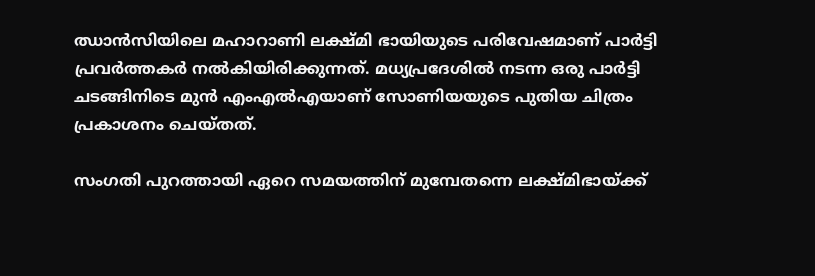ഝാന്‍സിയിലെ മഹാറാണി ലക്ഷ്‌മി ഭായിയുടെ പരിവേഷമാണ്‌ പാര്‍ട്ടി പ്രവര്‍ത്തകര്‍ നല്‍കിയിരിക്കുന്നത്‌. മധ്യപ്രദേശില്‍ നടന്ന ഒരു പാര്‍ട്ടി ചടങ്ങിനിടെ മുന്‍ എംഎല്‍എയാണ്‌ സോണിയയുടെ പുതിയ ചിത്രം പ്രകാശനം ചെയ്‌തത്‌.

സംഗതി പുറത്തായി ഏറെ സമയത്തിന്‌ മുമ്പേതന്നെ ലക്ഷ്‌മിഭായ്‌ക്ക്‌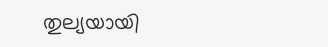തുല്യയായി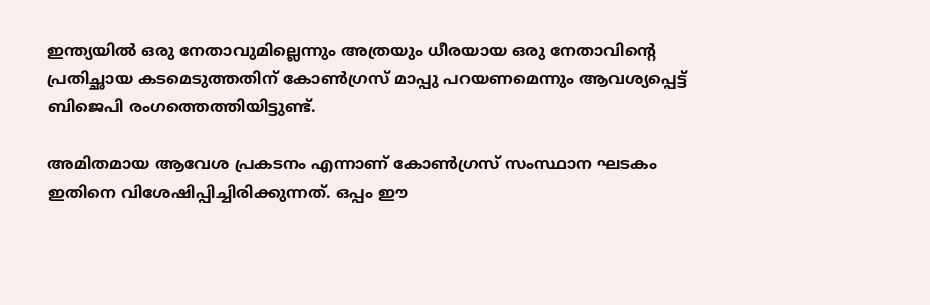ഇന്ത്യയില്‍ ഒരു നേതാവുമില്ലെന്നും അത്രയും ധീരയായ ഒരു നേതാവിന്റെ പ്രതിച്ഛായ കടമെടുത്തതിന്‌ കോണ്‍ഗ്രസ്‌ മാപ്പു പറയണമെന്നും ആവശ്യപ്പെട്ട്‌ ബിജെപി രംഗത്തെത്തിയിട്ടുണ്ട്‌.

അമിതമായ ആവേശ പ്രകടനം എന്നാണ്‌ കോണ്‍ഗ്രസ്‌ സംസ്ഥാന ഘടകം ഇതിനെ വിശേഷിപ്പിച്ചിരിക്കുന്നത്‌. ഒപ്പം ഈ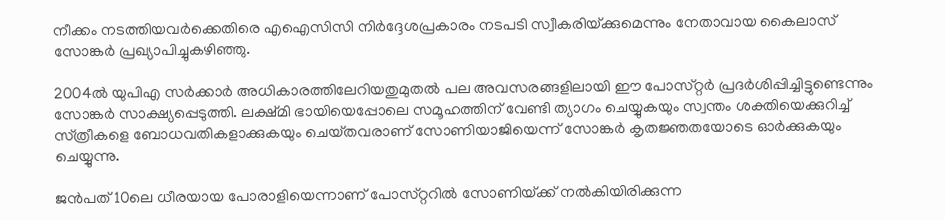നീക്കം നടത്തിയവര്‍ക്കെതിരെ എഐസിസി നിര്‍ദ്ദേശപ്രകാരം നടപടി സ്വീകരിയ്‌ക്കുമെന്നും നേതാവായ കൈലാസ്‌ സോങ്കര്‍ പ്രഖ്യാപിച്ചുകഴിഞ്ഞു.

2004ല്‍ യുപിഎ സര്‍ക്കാര്‍ അധികാരത്തിലേറിയതുമുതല്‍ പല അവസരങ്ങളിലായി ഈ പോസ്‌റ്റര്‍ പ്രദര്‍ശിപ്പിച്ചിട്ടുണ്ടെന്നും സോങ്കര്‍ സാക്ഷ്യപ്പെടുത്തി. ലക്ഷ്‌മി ഭായിയെപ്പോലെ സമൂഹത്തിന്‌ വേണ്ടി ത്യാഗം ചെയ്യുകയും സ്വന്തം ശക്തിയെക്കുറിച്ച്‌ സ്‌ത്രീകളെ ബോധവതികളാക്കുകയും ചെയ്‌തവരാണ്‌ സോണിയാജിയെന്ന്‌ സോങ്കര്‍ കൃതജ്ഞതയോടെ ഓര്‍ക്കുകയും ചെയ്യുന്നു.

ജന്‍പത്‌ 10ലെ ധീരയായ പോരാളിയെന്നാണ്‌ പോസ്‌റ്ററില്‍ സോണിയ്‌ക്ക്‌ നല്‍കിയിരിക്കുന്ന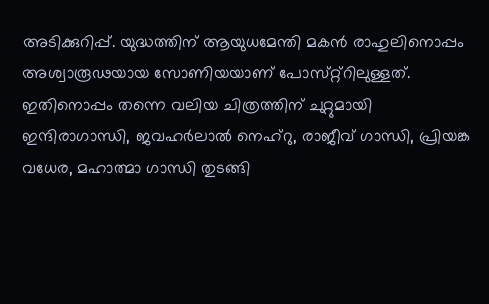അടിക്കുറിപ്പ്‌. യുദ്ധത്തിന്‌ ആയുധമേന്തി മകന്‍ രാഹുലിനൊപ്പം അശ്വാരൂഢയായ സോണിയയാണ്‌ പോസ്‌റ്റ്‌റിലുള്ളത്‌. ഇതിനൊപ്പം തന്നെ വലിയ ചിത്രത്തിന്‌ ചുറ്റുമായി ഇന്ദിരാഗാന്ധി, ജവഹര്‍ലാല്‍ നെഹ്‌റു, രാജീവ്‌ ഗാന്ധി, പ്രിയങ്ക വധേര, മഹാത്മാ ഗാന്ധി തുടങ്ങി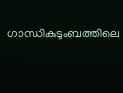ഗാന്ധികുടുംബത്തിലെ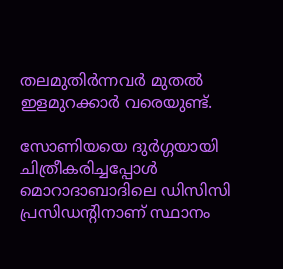തലമുതിര്‍ന്നവര്‍ മുതല്‍ ഇളമുറക്കാര്‍ വരെയുണ്ട്‌.

സോണിയയെ ദുര്‍ഗ്ഗയായി ചിത്രീകരിച്ചപ്പോള്‍ മൊറാദാബാദിലെ ഡിസിസി പ്രസിഡന്റിനാണ്‌ സ്ഥാനം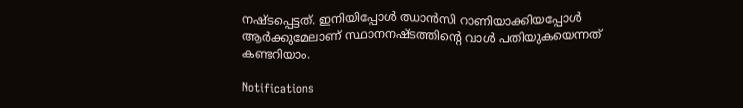നഷ്ടപ്പെട്ടത്‌. ഇനിയിപ്പോള്‍ ഝാന്‍സി റാണിയാക്കിയപ്പോള്‍ ആര്‍ക്കുമേലാണ്‌ സ്ഥാനനഷ്ടത്തിന്റെ വാള്‍ പതിയുകയെന്നത്‌ കണ്ടറിയാം.

Notifications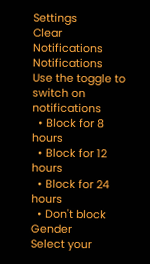Settings
Clear Notifications
Notifications
Use the toggle to switch on notifications
  • Block for 8 hours
  • Block for 12 hours
  • Block for 24 hours
  • Don't block
Gender
Select your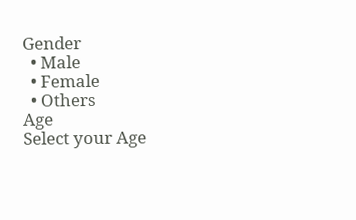Gender
  • Male
  • Female
  • Others
Age
Select your Age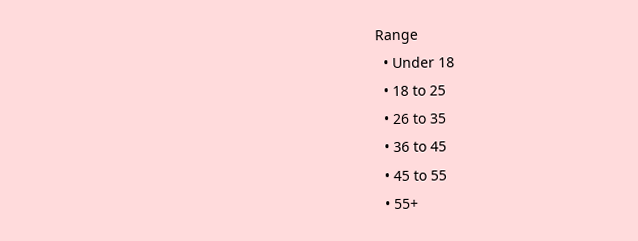Range
  • Under 18
  • 18 to 25
  • 26 to 35
  • 36 to 45
  • 45 to 55
  • 55+